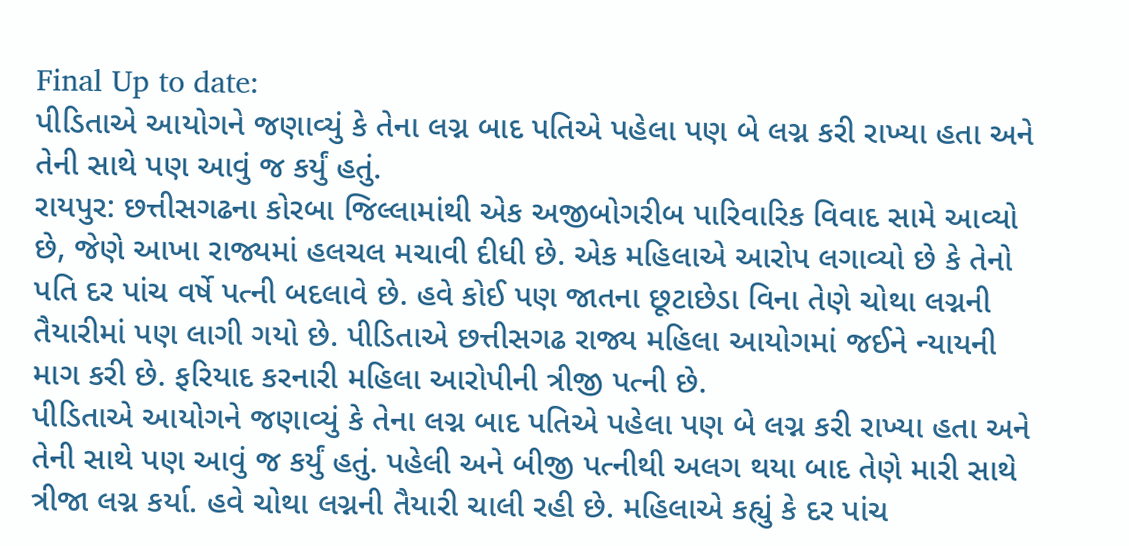Final Up to date:
પીડિતાએ આયોગને જણાવ્યું કે તેના લગ્ન બાદ પતિએ પહેલા પણ બે લગ્ન કરી રાખ્યા હતા અને તેની સાથે પણ આવું જ કર્યું હતું.
રાયપુર: છત્તીસગઢના કોરબા જિલ્લામાંથી એક અજીબોગરીબ પારિવારિક વિવાદ સામે આવ્યો છે, જેણે આખા રાજ્યમાં હલચલ મચાવી દીધી છે. એક મહિલાએ આરોપ લગાવ્યો છે કે તેનો પતિ દર પાંચ વર્ષે પત્ની બદલાવે છે. હવે કોઈ પણ જાતના છૂટાછેડા વિના તેણે ચોથા લગ્નની તૈયારીમાં પણ લાગી ગયો છે. પીડિતાએ છત્તીસગઢ રાજ્ય મહિલા આયોગમાં જઈને ન્યાયની માગ કરી છે. ફરિયાદ કરનારી મહિલા આરોપીની ત્રીજી પત્ની છે.
પીડિતાએ આયોગને જણાવ્યું કે તેના લગ્ન બાદ પતિએ પહેલા પણ બે લગ્ન કરી રાખ્યા હતા અને તેની સાથે પણ આવું જ કર્યું હતું. પહેલી અને બીજી પત્નીથી અલગ થયા બાદ તેણે મારી સાથે ત્રીજા લગ્ન કર્યા. હવે ચોથા લગ્નની તૈયારી ચાલી રહી છે. મહિલાએ કહ્યું કે દર પાંચ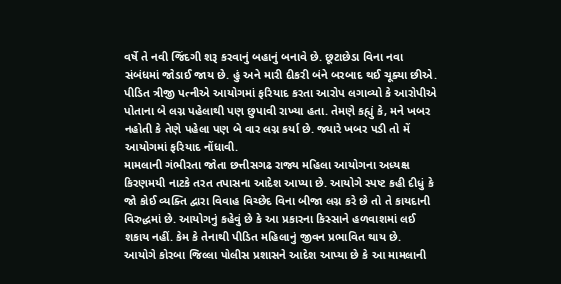વર્ષે તે નવી જિંદગી શરૂ કરવાનું બહાનું બનાવે છે. છૂટાછેડા વિના નવા સંબંધમાં જોડાઈ જાય છે. હું અને મારી દીકરી બંને બરબાદ થઈ ચૂક્યા છીએ.
પીડિત ત્રીજી પત્નીએ આયોગમાં ફરિયાદ કરતા આરોપ લગાવ્યો કે આરોપીએ પોતાના બે લગ્ન પહેલાથી પણ છુપાવી રાખ્યા હતા. તેમણે કહ્યું કે, મને ખબર નહોતી કે તેણે પહેલા પણ બે વાર લગ્ન કર્યા છે. જ્યારે ખબર પડી તો મેં આયોગમાં ફરિયાદ નોંધાવી.
મામલાની ગંભીરતા જોતા છત્તીસગઢ રાજ્ય મહિલા આયોગના અધ્યક્ષ કિરણમયી નાટકે તરત તપાસના આદેશ આપ્યા છે. આયોગે સ્પષ્ટ કહી દીધું કે જો કોઈ વ્યક્તિ દ્વારા વિવાહ વિચ્છેદ વિના બીજા લગ્ન કરે છે તો તે કાયદાની વિરુદ્ધમાં છે. આયોગનું કહેવું છે કે આ પ્રકારના કિસ્સાને હળવાશમાં લઈ શકાય નહીં. કેમ કે તેનાથી પીડિત મહિલાનું જીવન પ્રભાવિત થાય છે.
આયોગે કોરબા જિલ્લા પોલીસ પ્રશાસને આદેશ આપ્યા છે કે આ મામલાની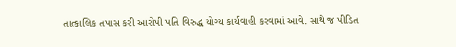તાત્કાલિક તપાસ કરી આરોપી પતિ વિરુદ્ધ યોગ્ય કાર્યવાહી કરવામાં આવે. સાથે જ પીડિત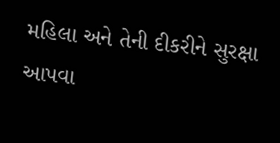મહિલા અને તેની દીકરીને સુરક્ષા આપવા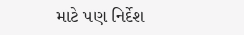માટે પણ નિર્દેશ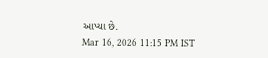આપ્યા છે.
Mar 16, 2026 11:15 PM IST